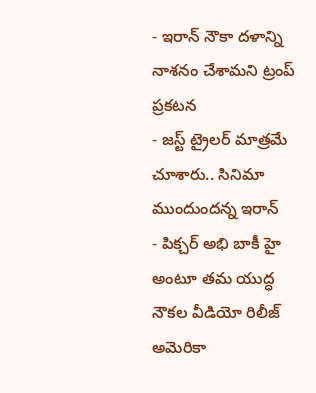- ఇరాన్ నౌకా దళాన్ని నాశనం చేశామని ట్రంప్ ప్రకటన
- జస్ట్ ట్రైలర్ మాత్రమే చూశారు.. సినిమా ముందుందన్న ఇరాన్
- పిక్చర్ అభి బాకీ హై అంటూ తమ యుద్ధ నౌకల వీడియో రిలీజ్
అమెరికా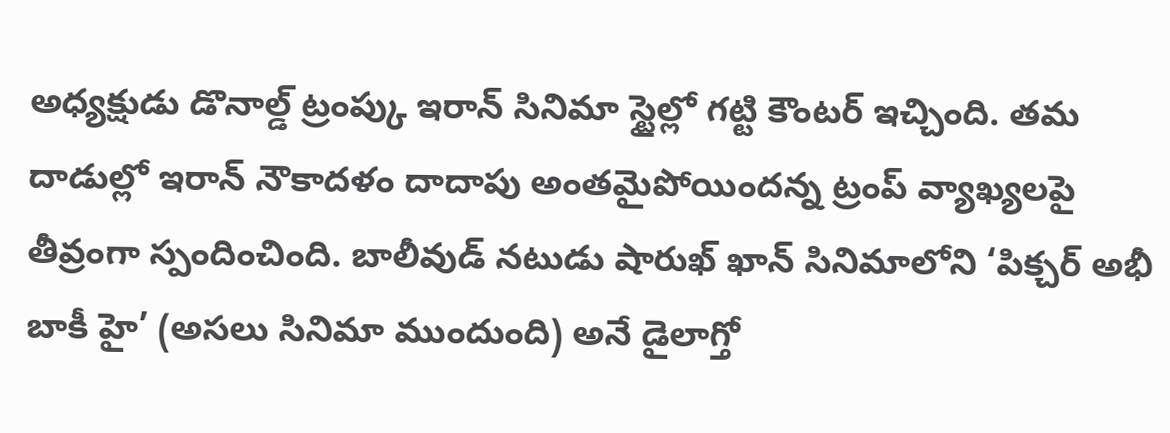అధ్యక్షుడు డొనాల్డ్ ట్రంప్కు ఇరాన్ సినిమా స్టైల్లో గట్టి కౌంటర్ ఇచ్చింది. తమ దాడుల్లో ఇరాన్ నౌకాదళం దాదాపు అంతమైపోయిందన్న ట్రంప్ వ్యాఖ్యలపై తీవ్రంగా స్పందించింది. బాలీవుడ్ నటుడు షారుఖ్ ఖాన్ సినిమాలోని ‘పిక్చర్ అభీ బాకీ హై’ (అసలు సినిమా ముందుంది) అనే డైలాగ్తో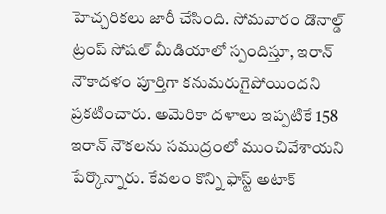హెచ్చరికలు జారీ చేసింది. సోమవారం డొనాల్డ్ ట్రంప్ సోషల్ మీడియాలో స్పందిస్తూ, ఇరాన్ నౌకాదళం పూర్తిగా కనుమరుగైపోయిందని ప్రకటించారు. అమెరికా దళాలు ఇప్పటికే 158 ఇరాన్ నౌకలను సముద్రంలో ముంచివేశాయని పేర్కొన్నారు. కేవలం కొన్ని ఫాస్ట్ అటాక్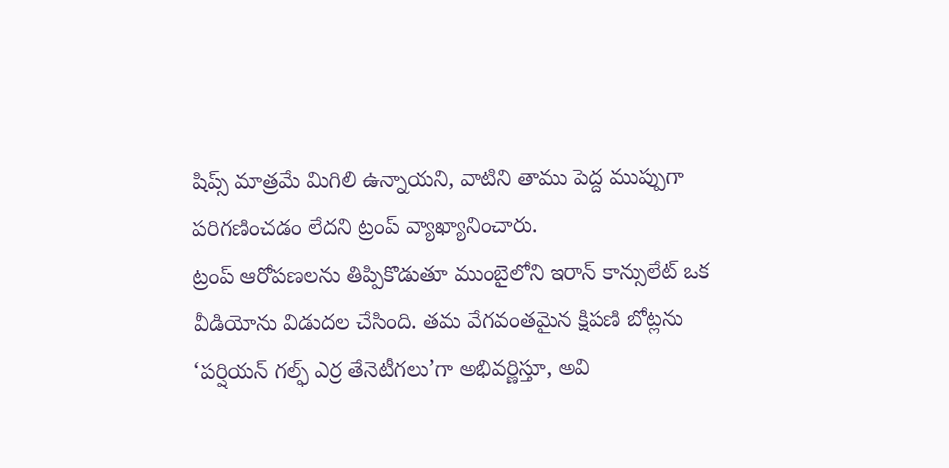షిప్స్ మాత్రమే మిగిలి ఉన్నాయని, వాటిని తాము పెద్ద ముప్పుగా పరిగణించడం లేదని ట్రంప్ వ్యాఖ్యానించారు.
ట్రంప్ ఆరోపణలను తిప్పికొడుతూ ముంబైలోని ఇరాన్ కాన్సులేట్ ఒక వీడియోను విడుదల చేసింది. తమ వేగవంతమైన క్షిపణి బోట్లను ‘పర్షియన్ గల్ఫ్ ఎర్ర తేనెటీగలు’గా అభివర్ణిస్తూ, అవి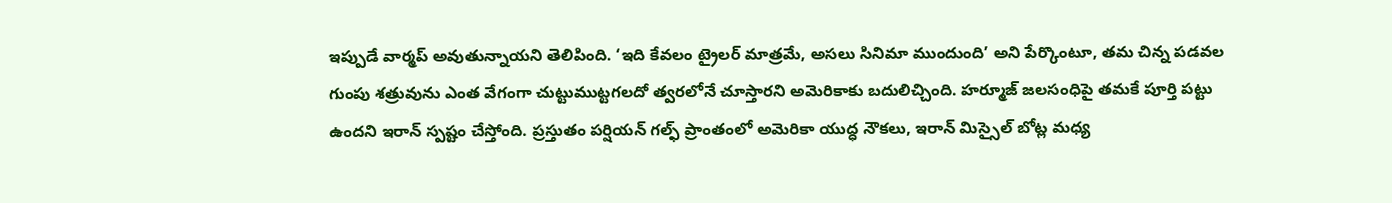ఇప్పుడే వార్మప్ అవుతున్నాయని తెలిపింది. ‘ఇది కేవలం ట్రైలర్ మాత్రమే, అసలు సినిమా ముందుంది’ అని పేర్కొంటూ, తమ చిన్న పడవల గుంపు శత్రువును ఎంత వేగంగా చుట్టుముట్టగలదో త్వరలోనే చూస్తారని అమెరికాకు బదులిచ్చింది. హర్మూజ్ జలసంధిపై తమకే పూర్తి పట్టు ఉందని ఇరాన్ స్పష్టం చేస్తోంది. ప్రస్తుతం పర్షియన్ గల్ఫ్ ప్రాంతంలో అమెరికా యుద్ధ నౌకలు, ఇరాన్ మిస్సైల్ బోట్ల మధ్య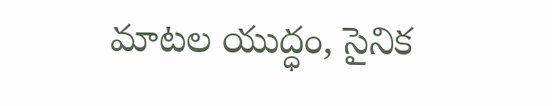మాటల యుద్ధం, సైనిక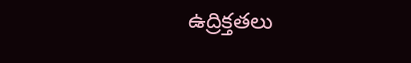ఉద్రిక్తతలు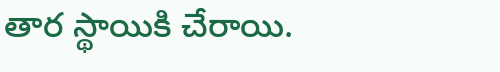తార స్థాయికి చేరాయి.